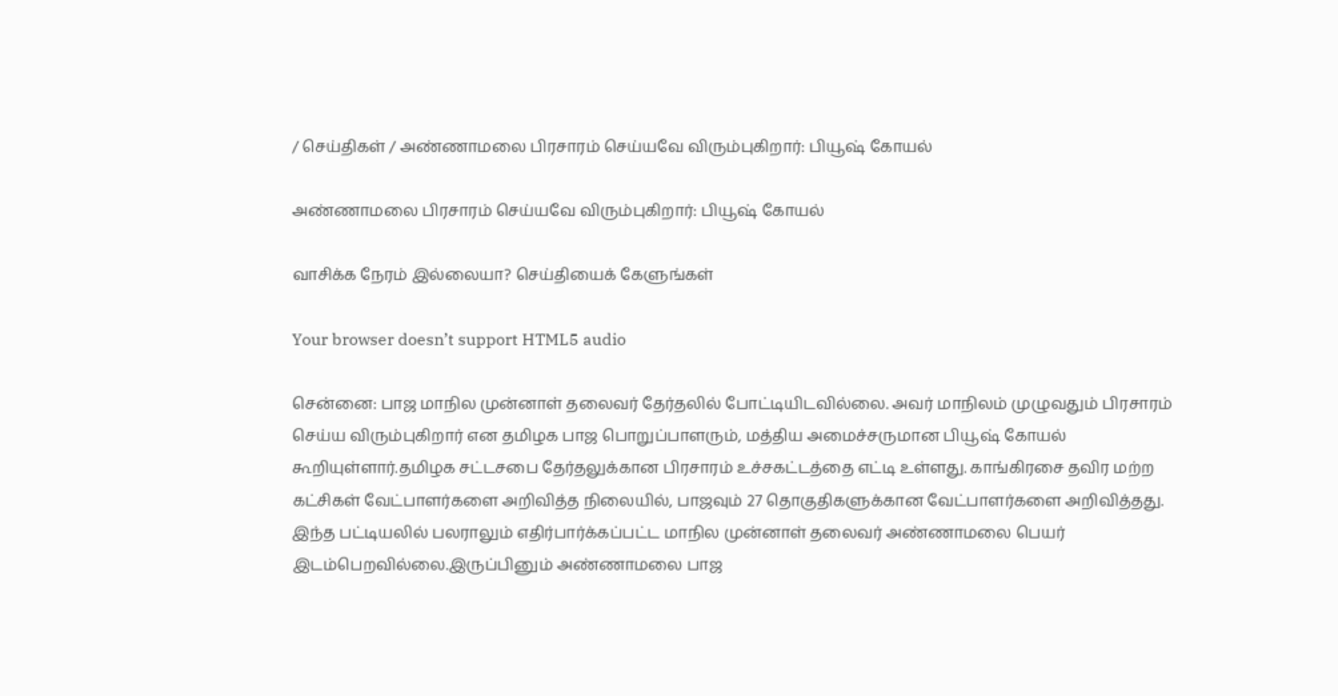/ செய்திகள் / அண்ணாமலை பிரசாரம் செய்யவே விரும்புகிறார்: பியூஷ் கோயல்

அண்ணாமலை பிரசாரம் செய்யவே விரும்புகிறார்: பியூஷ் கோயல்

வாசிக்க நேரம் இல்லையா? செய்தியைக் கேளுங்கள்

Your browser doesn’t support HTML5 audio

சென்னை: பாஜ மாநில முன்னாள் தலைவர் தேர்தலில் போட்டியிடவில்லை. அவர் மாநிலம் முழுவதும் பிரசாரம் செய்ய விரும்புகிறார் என தமிழக பாஜ பொறுப்பாளரும், மத்திய அமைச்சருமான பியூஷ் கோயல் கூறியுள்ளார்.தமிழக சட்டசபை தேர்தலுக்கான பிரசாரம் உச்சகட்டத்தை எட்டி உள்ளது. காங்கிரசை தவிர மற்ற கட்சிகள் வேட்பாளர்களை அறிவித்த நிலையில், பாஜவும் 27 தொகுதிகளுக்கான வேட்பாளர்களை அறிவித்தது. இந்த பட்டியலில் பலராலும் எதிர்பார்க்கப்பட்ட மாநில முன்னாள் தலைவர் அண்ணாமலை பெயர் இடம்பெறவில்லை.இருப்பினும் அண்ணாமலை பாஜ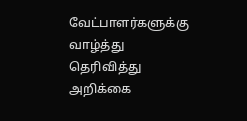வேட்பாளர்களுக்கு வாழ்த்து தெரிவித்து அறிக்கை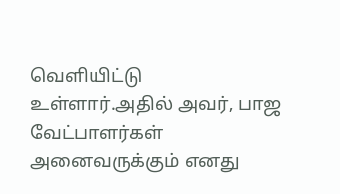வெளியிட்டு உள்ளார்.அதில் அவர், பாஜ வேட்பாளர்கள் அனைவருக்கும் எனது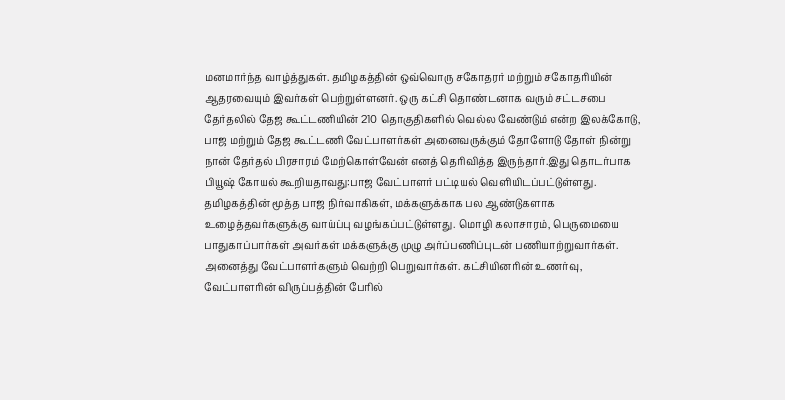மனமார்ந்த வாழ்த்துகள். தமிழகத்தின் ஒவ்வொரு சகோதரர் மற்றும் சகோதரியின் ஆதரவையும் இவர்கள் பெற்றுள்ளனர். ஒரு கட்சி தொண்டனாக வரும் சட்டசபை தேர்தலில் தேஜ கூட்டணியின் 210 தொகுதிகளில் வெல்ல வேண்டும் என்ற இலக்கோடு, பாஜ மற்றும் தேஜ கூட்டணி வேட்பாளர்கள் அனைவருக்கும் தோளோடு தோள் நின்று நான் தேர்தல் பிரசாரம் மேற்கொள்வேன் எனத் தெரிவித்த இருந்தார்.இது தொடர்பாக பியூஷ் கோயல் கூறியதாவது:பாஜ வேட்பாளர் பட்டியல் வெளியிடப்பட்டுள்ளது. தமிழகத்தின் மூத்த பாஜ நிர்வாகிகள், மக்களுக்காக பல ஆண்டுகளாக உழைத்தவர்களுக்கு வாய்ப்பு வழங்கப்பட்டுள்ளது. மொழி கலாசாரம், பெருமையை பாதுகாப்பார்கள் அவர்கள் மக்களுக்கு முழு அர்ப்பணிப்புடன் பணியாற்றுவார்கள். அனைத்து வேட்பாளர்களும் வெற்றி பெறுவார்கள். கட்சியினரின் உணர்வு, வேட்பாளரின் விருப்பத்தின் பேரில்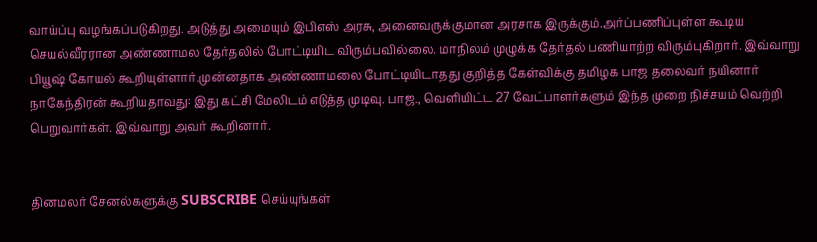வாய்ப்பு வழங்கப்படுகிறது. அடுத்து அமையும் இபிஎஸ் அரசு, அனைவருக்குமான அரசாக இருக்கும்.அர்ப்பணிப்புள்ள கூடிய செயல்வீரரான அண்ணாமல தேர்தலில் போட்டியிட விரும்பவில்லை. மாநிலம் முழுக்க தேர்தல் பணியாற்ற விரும்புகிறார். இவ்வாறு பியூஷ் கோயல் கூறியுள்ளார்.முன்னதாக அண்ணாமலை போட்டியிடாதது குறித்த கேள்விக்கு தமிழக பாஜ தலைவர் நயினார் நாகேந்திரன் கூறியதாவது: இது கட்சி மேலிடம் எடுத்த முடிவு. பாஜ., வெளியிட்ட 27 வேட்பாளர்களும் இந்த முறை நிச்சயம் வெற்றி பெறுவார்கள். இவ்வாறு அவர் கூறினார்.


தினமலர் சேனல்களுக்கு SUBSCRIBE செய்யுங்கள்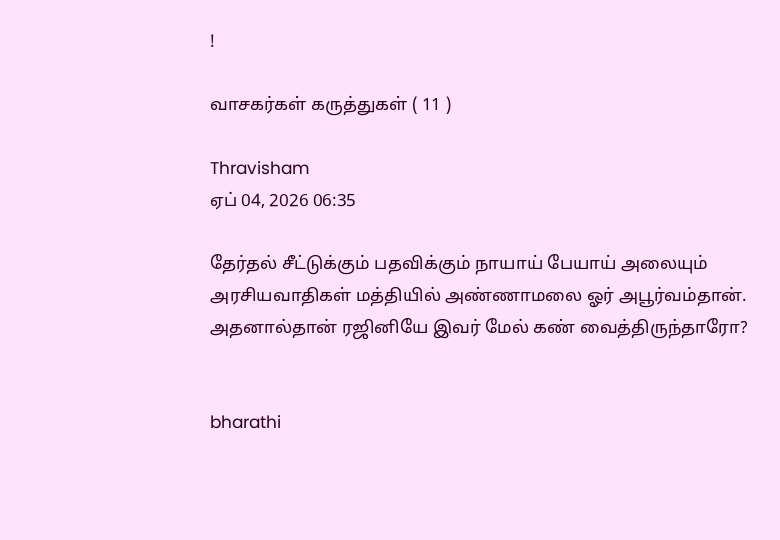!

வாசகர்கள் கருத்துகள் ( 11 )

Thravisham
ஏப் 04, 2026 06:35

தேர்தல் சீட்டுக்கும் பதவிக்கும் நாயாய் பேயாய் அலையும் அரசியவாதிகள் மத்தியில் அண்ணாமலை ஓர் அபூர்வம்தான். அதனால்தான் ரஜினியே இவர் மேல் கண் வைத்திருந்தாரோ?


bharathi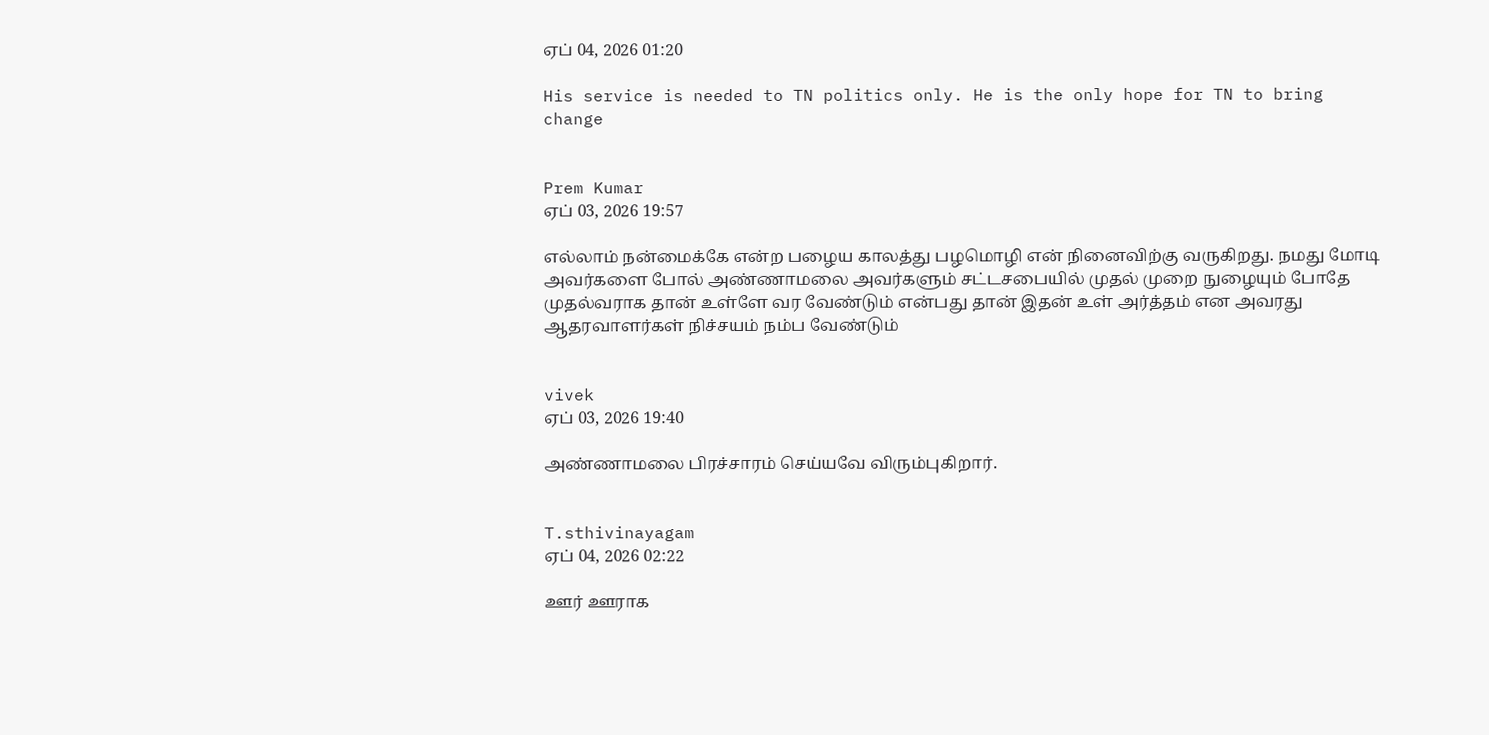ஏப் 04, 2026 01:20

His service is needed to TN politics only. He is the only hope for TN to bring change


Prem Kumar
ஏப் 03, 2026 19:57

எல்லாம் நன்மைக்கே என்ற பழைய காலத்து பழமொழி என் நினைவிற்கு வருகிறது. நமது மோடி அவர்களை போல் அண்ணாமலை அவர்களும் சட்டசபையில் முதல் முறை நுழையும் போதே முதல்வராக தான் உள்ளே வர வேண்டும் என்பது தான் இதன் உள் அர்த்தம் என அவரது ஆதரவாளர்கள் நிச்சயம் நம்ப வேண்டும்


vivek
ஏப் 03, 2026 19:40

அண்ணாமலை பிரச்சாரம் செய்யவே விரும்புகிறார்.


T.sthivinayagam
ஏப் 04, 2026 02:22

ஊர் ஊராக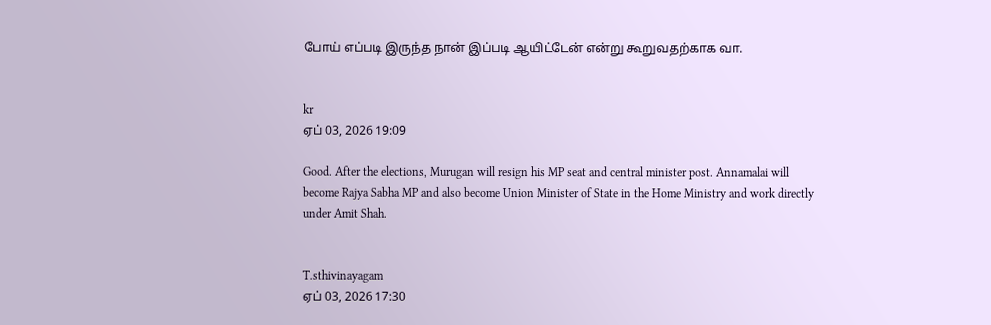போய் எப்படி இருந்த நான் இப்படி ஆயிட்டேன் என்று கூறுவதற்காக வா.


kr
ஏப் 03, 2026 19:09

Good. After the elections, Murugan will resign his MP seat and central minister post. Annamalai will become Rajya Sabha MP and also become Union Minister of State in the Home Ministry and work directly under Amit Shah.


T.sthivinayagam
ஏப் 03, 2026 17:30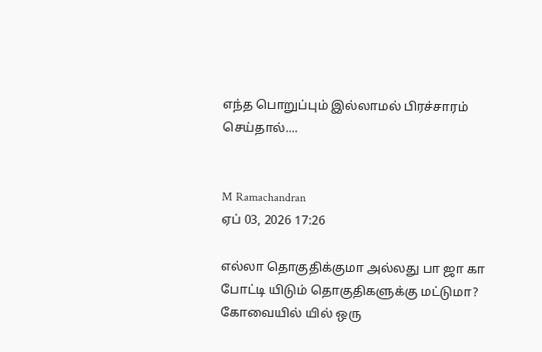எந்த பொறுப்பும் இல்லாமல் பிரச்சாரம் செய்தால்....


M Ramachandran
ஏப் 03, 2026 17:26

எல்லா தொகுதிக்குமா அல்லது பா ஜா கா போட்டி யிடும் தொகுதிகளுக்கு மட்டுமா? கோவையில் யில் ஒரு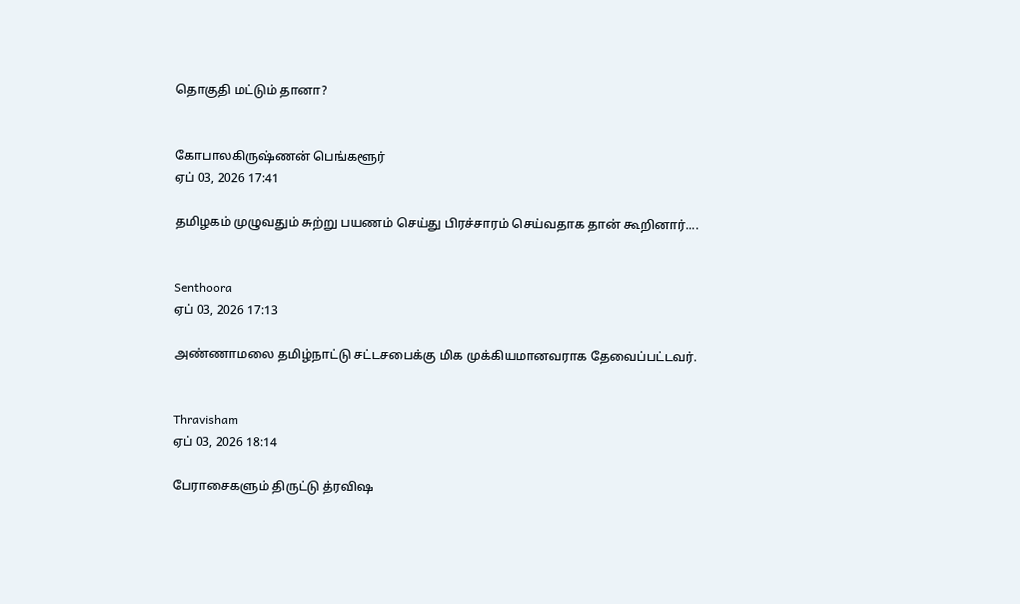தொகுதி மட்டும் தானா?


கோபாலகிருஷ்ணன் பெங்களூர்
ஏப் 03, 2026 17:41

தமிழகம் முழுவதும் சுற்று பயணம் செய்து பிரச்சாரம் செய்வதாக தான் கூறினார்....


Senthoora
ஏப் 03, 2026 17:13

அண்ணாமலை தமிழ்நாட்டு சட்டசபைக்கு மிக முக்கியமானவராக தேவைப்பட்டவர்.


Thravisham
ஏப் 03, 2026 18:14

பேராசைகளும் திருட்டு த்ரவிஷ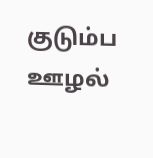குடும்ப ஊழல்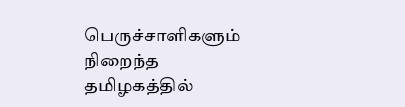பெருச்சாளிகளும் நிறைந்த தமிழகத்தில்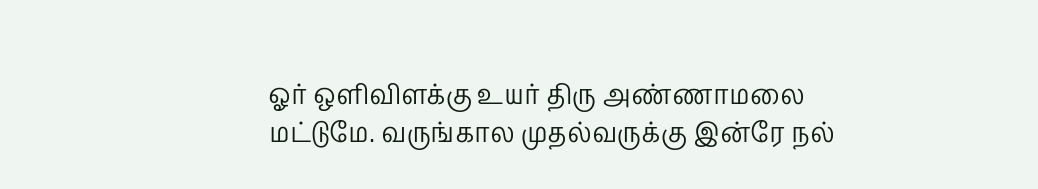ஓர் ஒளிவிளக்கு உயர் திரு அண்ணாமலை மட்டுமே. வருங்கால முதல்வருக்கு இன்ரே நல்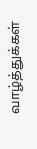வாழ்த்துக்கள்